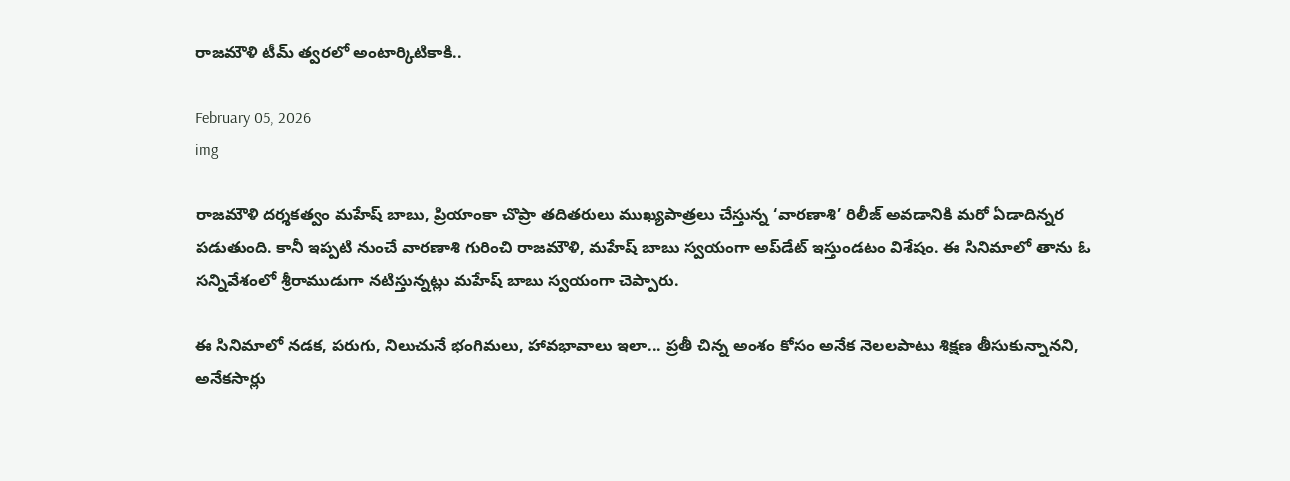రాజమౌళి టీమ్‌ త్వరలో అంటార్కిటికాకి..

February 05, 2026
img

రాజమౌళి దర్శకత్వం మహేష్ బాబు, ప్రియాంకా చొప్రా తదితరులు ముఖ్యపాత్రలు చేస్తున్న ‘వారణాశి’ రిలీజ్ అవడానికి మరో ఏడాదిన్నర పడుతుంది. కానీ ఇప్పటి నుంచే వారణాశి గురించి రాజమౌళి, మహేష్ బాబు స్వయంగా అప్‌డేట్‌ ఇస్తుండటం విశేషం. ఈ సినిమాలో తాను ఓ సన్నివేశంలో శ్రీరాముడుగా నటిస్తున్నట్లు మహేష్ బాబు స్వయంగా చెప్పారు.

ఈ సినిమాలో నడక, పరుగు, నిలుచునే భంగిమలు, హావభావాలు ఇలా... ప్రతీ చిన్న అంశం కోసం అనేక నెలలపాటు శిక్షణ తీసుకున్నానని, అనేకసార్లు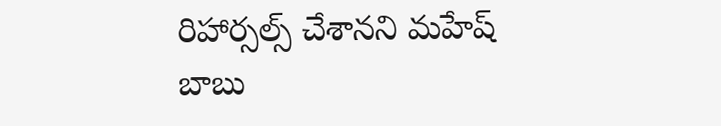రిహార్సల్స్ చేశానని మహేష్ బాబు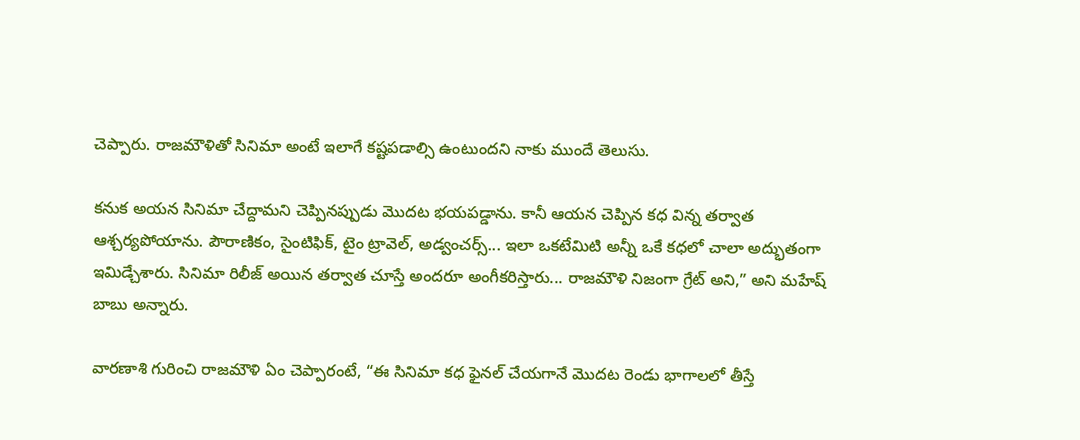చెప్పారు. రాజమౌళితో సినిమా అంటే ఇలాగే కష్టపడాల్సి ఉంటుందని నాకు ముందే తెలుసు.

కనుక అయన సినిమా చేద్దామని చెప్పినప్పుడు మొదట భయపడ్డాను. కానీ ఆయన చెప్పిన కధ విన్న తర్వాత ఆశ్చర్యపోయాను. పౌరాణికం, సైంటిఫిక్, టైం ట్రావెల్, అడ్వంచర్స్... ఇలా ఒకటేమిటి అన్నీ ఒకే కధలో చాలా అద్భుతంగా ఇమిడ్చేశారు. సినిమా రిలీజ్ అయిన తర్వాత చూస్తే అందరూ అంగీకరిస్తారు... రాజమౌళి నిజంగా గ్రేట్ అని,” అని మహేష్ బాబు అన్నారు.

వారణాశి గురించి రాజమౌళి ఏం చెప్పారంటే, “ఈ సినిమా కధ ఫైనల్ చేయగానే మొదట రెండు భాగాలలో తీస్తే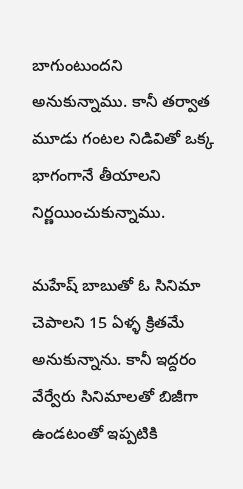బాగుంటుందని అనుకున్నాము. కానీ తర్వాత మూడు గంటల నిడివితో ఒక్క భాగంగానే తీయాలని నిర్ణయించుకున్నాము.

మహేష్ బాబుతో ఓ సినిమా చెపాలని 15 ఏళ్ళ క్రితమే అనుకున్నాను. కానీ ఇద్దరం వేర్వేరు సినిమాలతో బిజీగా ఉండటంతో ఇప్పటికి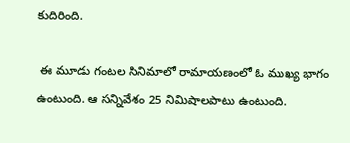కుదిరింది.

 ఈ మూడు గంటల సినిమాలో రామాయణంలో ఓ ముఖ్య భాగం ఉంటుంది. ఆ సన్నివేశం 25 నిమిషాలపాటు ఉంటుంది.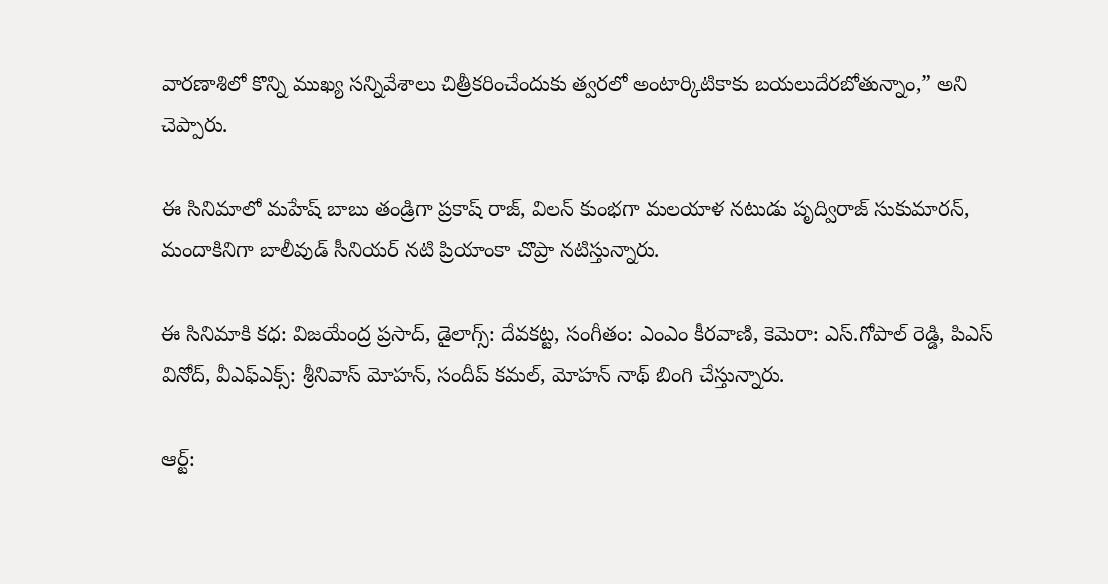వారణాశిలో కొన్ని ముఖ్య సన్నివేశాలు చిత్రీకరించేందుకు త్వరలో అంటార్కిటికాకు బయలుదేరబోతున్నాం,” అని చెప్పారు.

ఈ సినిమాలో మహేష్ బాబు తండ్రిగా ప్రకాష్ రాజ్, విలన్‌ కుంభగా మలయాళ నటుడు పృద్విరాజ్ సుకుమారన్, మందాకినిగా బాలీవుడ్‌ సీనియర్ నటి ప్రియాంకా చొప్రా నటిస్తున్నారు.

ఈ సినిమాకి కధ: విజయేంద్ర ప్రసాద్, డైలాగ్స్: దేవకట్ట, సంగీతం: ఎంఎం కీరవాణి, కెమెరా: ఎస్.గోపాల్ రెడ్డి, పిఎస్ వినోద్, వీఎఫ్ఎక్స్‌: శ్రీనివాస్ మోహన్, సందీప్ కమల్‌, మోహన్ నాథ్ బింగి చేస్తున్నారు.

ఆర్ట్: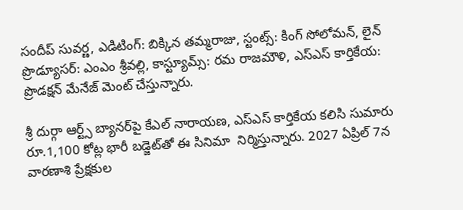సందీప్ సువర్ణ, ఎడిటింగ్: బిక్కిన తమ్మరాజు, స్టంట్స్: కింగ్ సోలోమన్, లైన్ ప్రొడ్యూసర్: ఎంఎం శ్రీవల్లి, కాస్ట్యూమ్స్: రమ రాజమౌళి, ఎస్ఎస్ కార్తికేయ: ప్రొడక్షన్ మేనేజ్ మెంట్ చేస్తున్నారు.

శ్రీ దుర్గా ఆర్ట్స్ బ్యానర్‌పై కేఎల్ నారాయణ, ఎస్ఎస్ కార్తికేయ కలిసి సుమారు రూ.1,100 కోట్ల భారీ బడ్జెట్‌తో ఈ సినిమా  నిర్మిస్తున్నారు. 2027 ఏప్రిల్‌ 7న వారణాశి ప్రేక్షకుల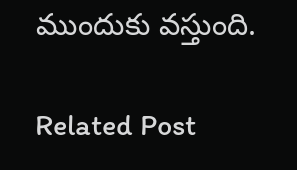ముందుకు వస్తుంది.

Related Post